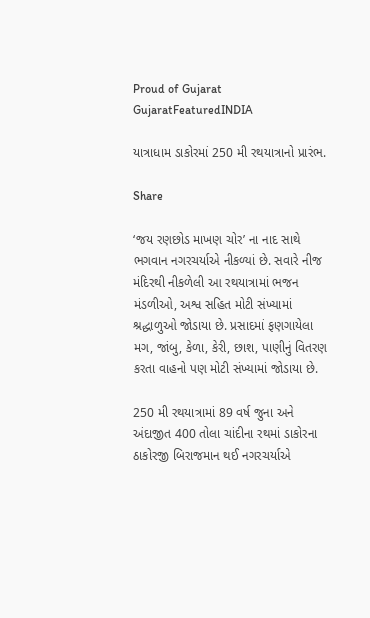Proud of Gujarat
GujaratFeaturedINDIA

યાત્રાધામ ડાકોરમાં 250 મી રથયાત્રાનો પ્રારંભ.

Share

‘જય રણછોડ માખણ ચોર’ ના નાદ સાથે ભગવાન નગરચર્યાએ નીકળ્યાં છે. સવારે નીજ મંદિરથી નીકળેલી આ રથયાત્રામાં ભજન મંડળીઓ, અશ્વ સહિત મોટી સંખ્યામાં શ્રદ્ધાળુઓ જોડાયા છે. પ્રસાદમાં ફણગાયેલા મગ, જાંબુ, કેળા, કેરી, છાશ, પાણીનું વિતરણ કરતા વાહનો પણ મોટી સંખ્યામાં જોડાયા છે.

250 મી રથયાત્રામાં 89 વર્ષ જુના અને અંદાજીત 400 તોલા ચાંદીના રથમાં ડાકોરના ઠાકોરજી બિરાજમાન થઈ નગરચર્યાએ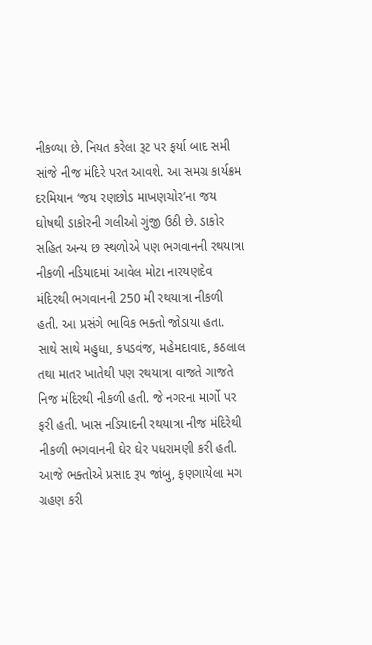નીકળ્યા છે. નિયત કરેલા રૂટ પર ફર્યા બાદ સમી સાંજે નીજ મંદિરે પરત આવશે. આ સમગ્ર કાર્યક્રમ દરમિયાન ‘જય રણછોડ માખણચોર’ના જય ઘોષથી ડાકોરની ગલીઓ ગુંજી ઉઠી છે. ડાકોર સહિત અન્ય છ સ્થળોએ પણ ભગવાનની રથયાત્રા નીકળી નડિયાદમાં આવેલ મોટા નારયણદેવ મંદિરથી ભગવાનની 250 મી રથયાત્રા નીકળી હતી. આ પ્રસંગે ભાવિક ભક્તો જોડાયા હતા. સાથે સાથે મહુધા, કપડવંજ, મહેમદાવાદ, કઠલાલ તથા માતર ખાતેથી પણ રથયાત્રા વાજતે ગાજતે નિજ મંદિરથી નીકળી હતી. જે નગરના માર્ગો પર ફરી હતી. ખાસ નડિયાદની રથયાત્રા નીજ મંદિરેથી નીકળી ભગવાનની ઘેર ઘેર પધરામણી કરી હતી. આજે ભક્તોએ પ્રસાદ રૂપ જાંબુ, ફણગાયેલા મગ ગ્રહણ કરી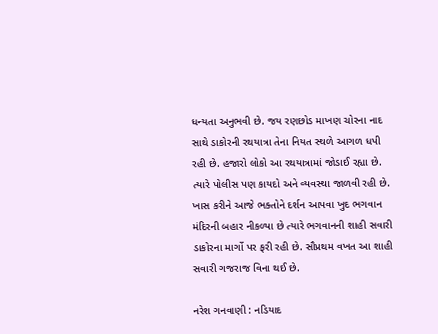ધન્યતા અનુભવી છે. જય રણછોડ માખણ ચોરના નાદ સાથે ડાકોરની રથયાત્રા તેના નિયત સ્થળે આગળ ધપી રહી છે. હજારો લોકો આ રથયાત્રામાં જોડાઈ રહ્યા છે. ત્યારે પોલીસ પણ કાયદો અને વ્યવસ્થા જાળવી રહી છે. ખાસ કરીને આજે ભક્તોને દર્શન આપવા ખુદ ભગવાન મંદિરની બહાર નીકળ્યા છે ત્યારે ભગવાનની શાહી સવારી ડાકોરના માર્ગો પર ફરી રહી છે. સૌપ્રથમ વખત આ શાહી સવારી ગજરાજ વિના થઈ છે.

નરેશ ગનવાણી : નડિયાદ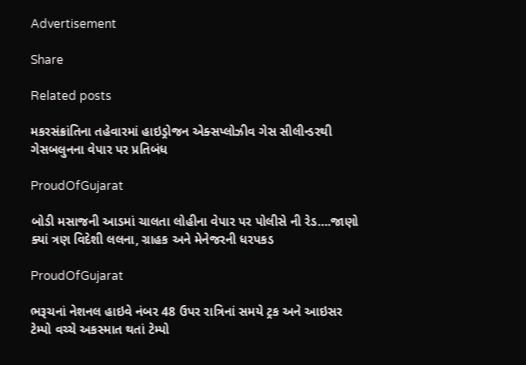Advertisement

Share

Related posts

મકરસંક્રાંતિના તહેવારમાં હાઇડ્રોજન એક્‍સપ્‍લોઝીવ ગેસ સીલીન્‍ડરથી ગેસબલુનના વેપાર પર પ્રતિબંધ

ProudOfGujarat

બોડી મસાજની આડમાં ચાલતા લોહીના વેપાર પર પોલીસે ની રેડ….જાણો ક્યાં ત્રણ વિદેશી લલના, ગ્રાહક અને મેનેજરની ધરપકડ

ProudOfGujarat

ભરૂચનાં નેશનલ હાઇવે નંબર 48 ઉપર રાત્રિનાં સમયે ટ્રક અને આઇસર ટેમ્પો વચ્ચે અકસ્માત થતાં ટેમ્પો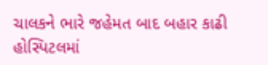ચાલકને ભારે જહેમત બાદ બહાર કાઢી હોસ્પિટલમાં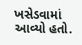ખસેડવામાં આવ્યો હતો.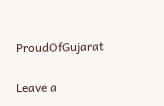ProudOfGujarat

Leave a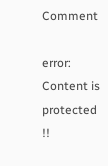Comment

error: Content is protected !!